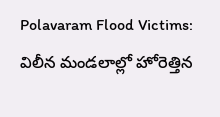Polavaram Flood Victims: విలీన మండలాల్లో హోరెత్తిన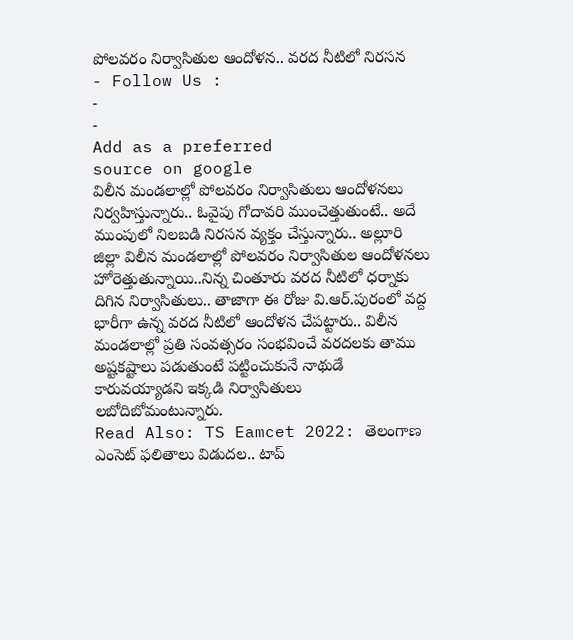పోలవరం నిర్వాసితుల ఆందోళన.. వరద నీటిలో నిరసన
- Follow Us :
-
-
Add as a preferred
source on google
విలీన మండలాల్లో పోలవరం నిర్వాసితులు ఆందోళనలు నిర్వహిస్తున్నారు.. ఓవైపు గోదావరి ముంచెత్తుతుంటే.. అదే ముంపులో నిలబడి నిరసన వ్యక్తం చేస్తున్నారు.. అల్లూరి జిల్లా విలీన మండలాల్లో పోలవరం నిర్వాసితుల ఆందోళనలు హోరెత్తుతున్నాయి..నిన్న చింతూరు వరద నీటిలో ధర్నాకు దిగిన నిర్వాసితులు.. తాజాగా ఈ రోజు వి.ఆర్.పురంలో వద్ద భారీగా ఉన్న వరద నీటిలో ఆందోళన చేపట్టారు.. విలీన మండలాల్లో ప్రతి సంవత్సరం సంభవించే వరదలకు తాము అష్టకష్టాలు పడుతుంటే పట్టించుకునే నాథుడే కారువయ్యాడని ఇక్కడి నిర్వాసితులు లబోదిబోమంటున్నారు.
Read Also: TS Eamcet 2022: తెలంగాణ ఎంసెట్ ఫలితాలు విడుదల.. టాప్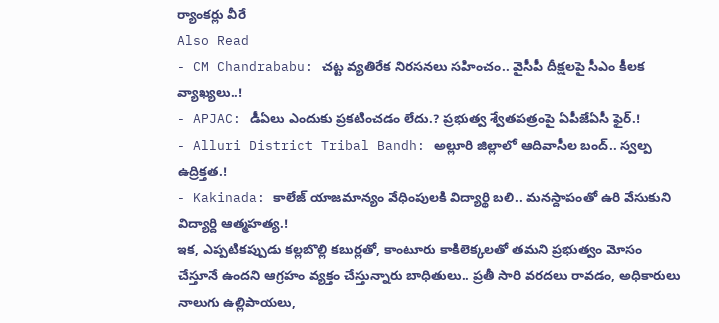ర్యాంకర్లు వీరే
Also Read
- CM Chandrababu: చట్ట వ్యతిరేక నిరసనలు సహించం.. వైసీపీ దీక్షలపై సీఎం కీలక వ్యాఖ్యలు..!
- APJAC: డీఏలు ఎందుకు ప్రకటించడం లేదు.? ప్రభుత్వ శ్వేతపత్రంపై ఏపీజేఏసీ ఫైర్.!
- Alluri District Tribal Bandh: అల్లూరి జిల్లాలో ఆదివాసీల బంద్.. స్వల్ప ఉద్రిక్తత.!
- Kakinada: కాలేజ్ యాజమాన్యం వేధింపులకి విద్యార్థి బలి.. మనస్దాపంతో ఉరి వేసుకుని విద్యార్ది ఆత్మహత్య.!
ఇక, ఎప్పటికప్పుడు కల్లబొల్లి కబుర్లతో, కాంటూరు కాకిలెక్కలతో తమని ప్రభుత్వం మోసం చేస్తూనే ఉందని ఆగ్రహం వ్యక్తం చేస్తున్నారు బాధితులు.. ప్రతీ సారి వరదలు రావడం, అధికారులు నాలుగు ఉల్లిపాయలు,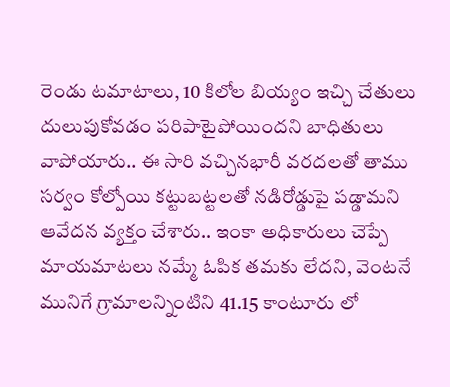రెండు టమాటాలు, 10 కిలోల బియ్యం ఇచ్చి చేతులు దులుపుకోవడం పరిపాటైపోయిందని బాధితులు వాపోయారు.. ఈ సారి వచ్చినభారీ వరదలతో తాము సర్వం కోల్పోయి కట్టుబట్టలతో నడిరోడ్డుపై పడ్డామని ఆవేదన వ్యక్తం చేశారు.. ఇంకా అధికారులు చెప్పే మాయమాటలు నమ్మే ఓపిక తమకు లేదని, వెంటనే మునిగే గ్రామాలన్నింటిని 41.15 కాంటూరు లో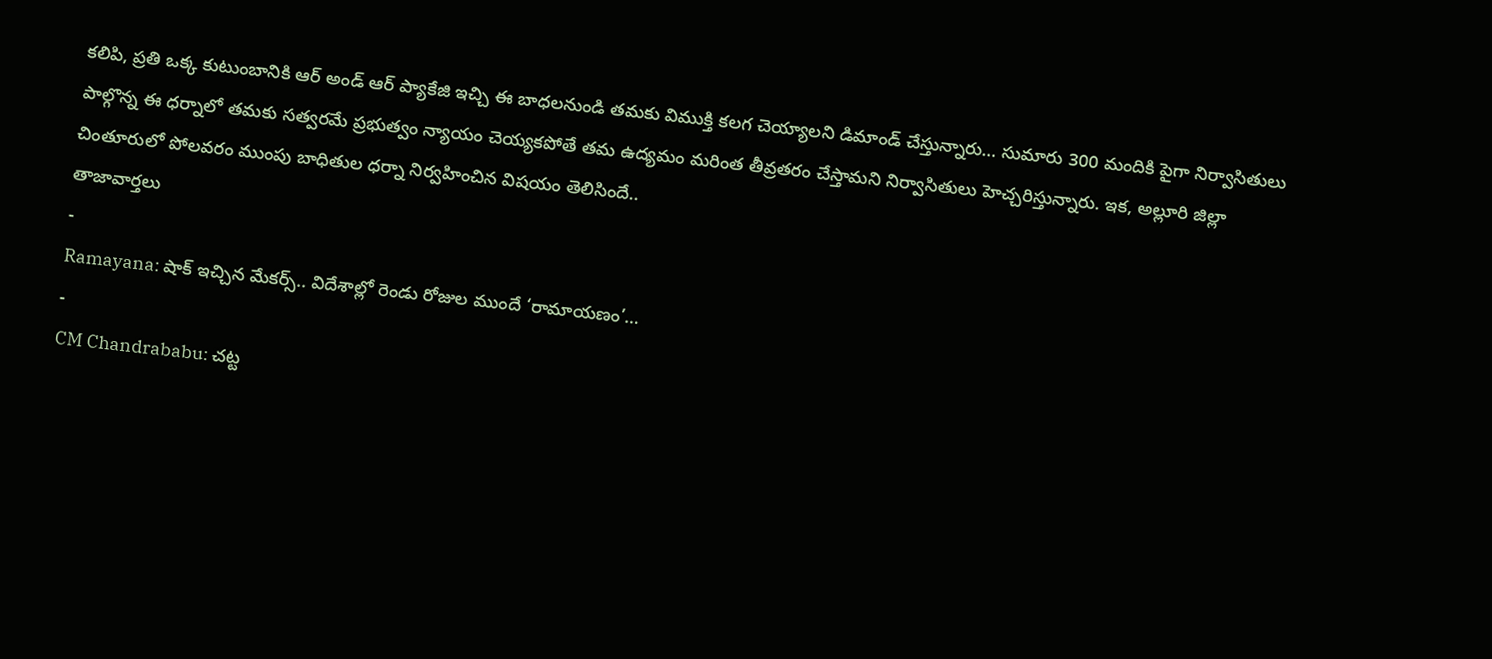కలిపి, ప్రతి ఒక్క కుటుంబానికి ఆర్ అండ్ ఆర్ ప్యాకేజి ఇచ్చి ఈ బాధలనుండి తమకు విముక్తి కలగ చెయ్యాలని డిమాండ్ చేస్తున్నారు… సుమారు 300 మందికి పైగా నిర్వాసితులు పాల్గొన్న ఈ ధర్నాలో తమకు సత్వరమే ప్రభుత్వం న్యాయం చెయ్యకపోతే తమ ఉద్యమం మరింత తీవ్రతరం చేస్తామని నిర్వాసితులు హెచ్చరిస్తున్నారు. ఇక, అల్లూరి జిల్లా చింతూరులో పోలవరం ముంపు బాధితుల ధర్నా నిర్వహించిన విషయం తెలిసిందే..
తాజావార్తలు
-
Ramayana: షాక్ ఇచ్చిన మేకర్స్.. విదేశాల్లో రెండు రోజుల ముందే ‘రామాయణం’…
-
CM Chandrababu: చట్ట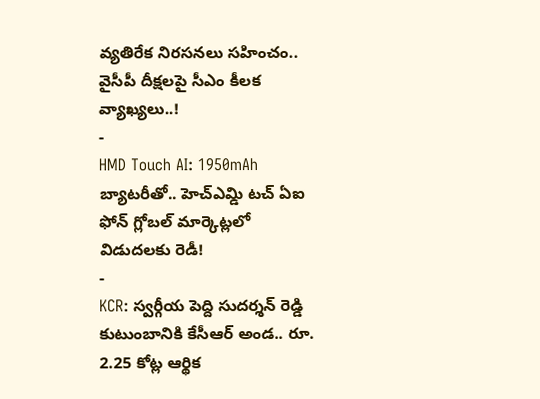వ్యతిరేక నిరసనలు సహించం.. వైసీపీ దీక్షలపై సీఎం కీలక వ్యాఖ్యలు..!
-
HMD Touch AI: 1950mAh బ్యాటరీతో.. హెచ్ఎమ్డి టచ్ ఏఐ ఫోన్ గ్లోబల్ మార్కెట్లలో విడుదలకు రెడీ!
-
KCR: స్వర్గీయ పెద్ది సుదర్శన్ రెడ్డి కుటుంబానికి కేసీఆర్ అండ.. రూ. 2.25 కోట్ల ఆర్థిక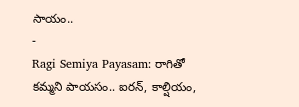సాయం..
-
Ragi Semiya Payasam: రాగితో కమ్మని పాయసం.. ఐరన్, కాల్షియం,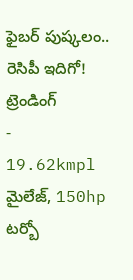ఫైబర్ పుష్కలం.. రెసిపీ ఇదిగో!
ట్రెండింగ్
-
19.62kmpl మైలేజ్, 150hp టర్బో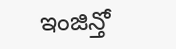ఇంజిన్తో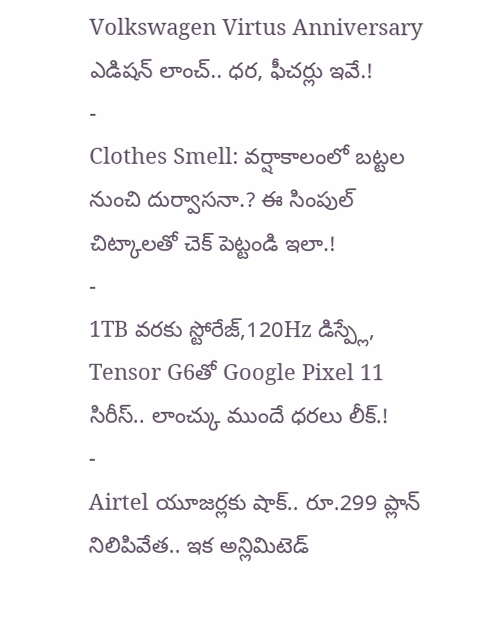Volkswagen Virtus Anniversary ఎడిషన్ లాంచ్.. ధర, ఫీచర్లు ఇవే.!
-
Clothes Smell: వర్షాకాలంలో బట్టల నుంచి దుర్వాసనా.? ఈ సింపుల్ చిట్కాలతో చెక్ పెట్టండి ఇలా.!
-
1TB వరకు స్టోరేజ్,120Hz డిస్ప్లే, Tensor G6తో Google Pixel 11 సిరీస్.. లాంచ్కు ముందే ధరలు లీక్.!
-
Airtel యూజర్లకు షాక్.. రూ.299 ప్లాన్ నిలిపివేత.. ఇక అన్లిమిటెడ్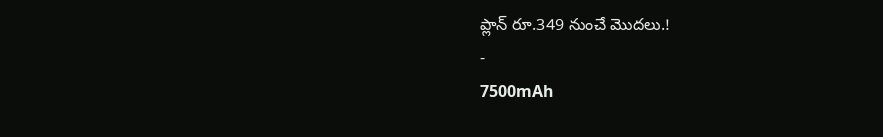ప్లాన్ రూ.349 నుంచే మొదలు.!
-
7500mAh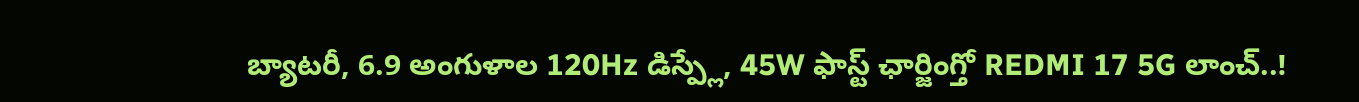బ్యాటరీ, 6.9 అంగుళాల 120Hz డిస్ప్లే, 45W ఫాస్ట్ ఛార్జింగ్తో REDMI 17 5G లాంచ్..!